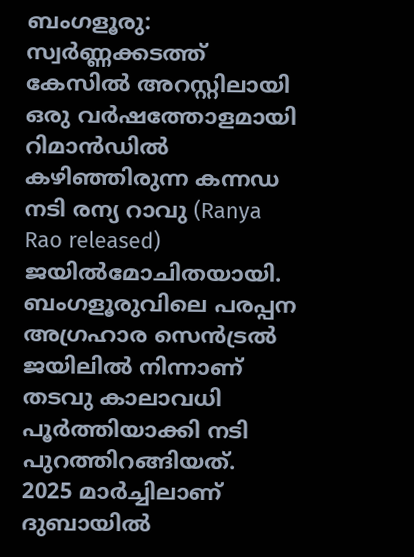ബംഗളൂരു: സ്വർണ്ണക്കടത്ത് കേസിൽ അറസ്റ്റിലായി ഒരു വർഷത്തോളമായി റിമാൻഡിൽ കഴിഞ്ഞിരുന്ന കന്നഡ നടി രന്യ റാവു (Ranya Rao released) ജയിൽമോചിതയായി. ബംഗളൂരുവിലെ പരപ്പന അഗ്രഹാര സെൻട്രൽ ജയിലിൽ നിന്നാണ് തടവു കാലാവധി പൂർത്തിയാക്കി നടി പുറത്തിറങ്ങിയത്.
2025 മാർച്ചിലാണ് ദുബായിൽ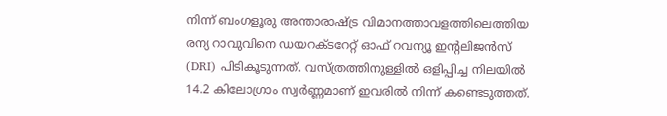നിന്ന് ബംഗളൂരു അന്താരാഷ്ട്ര വിമാനത്താവളത്തിലെത്തിയ രന്യ റാവുവിനെ ഡയറക്ടറേറ്റ് ഓഫ് റവന്യൂ ഇൻ്റലിജൻസ് (DRI) പിടികൂടുന്നത്. വസ്ത്രത്തിനുള്ളിൽ ഒളിപ്പിച്ച നിലയിൽ 14.2 കിലോഗ്രാം സ്വർണ്ണമാണ് ഇവരിൽ നിന്ന് കണ്ടെടുത്തത്.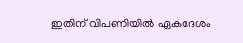ഇതിന് വിപണിയിൽ ഏകദേശം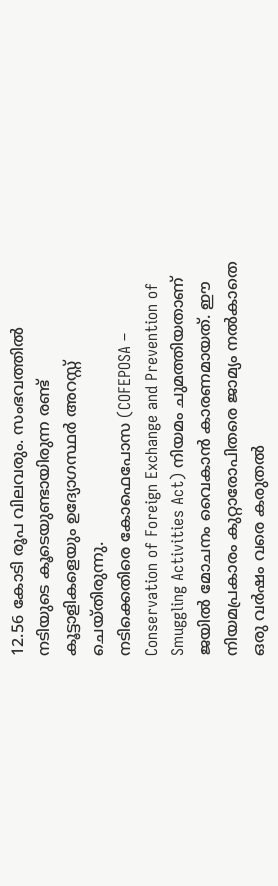12.56 കോടി രൂപ വിലവരും. സംഭവത്തിൽ നടിയുടെ കൂടെയുണ്ടായിരുന്ന രണ്ട് കൂട്ടാളികളെയും ഉദ്യോഗസ്ഥർ അറസ്റ്റ് ചെയ്തിരുന്നു.
നടിക്കെതിരെ കോഫെപോസ (COFEPOSA – Conservation of Foreign Exchange and Prevention of Smuggling Activities Act) നിയമം ചുമത്തിയതാണ് ജയിൽ മോചനം വൈകാൻ കാരണമായത്. ഈ നിയമപ്രകാരം കുറ്റാരോപിതരെ ജാമ്യം നൽകാതെ ഒരു വർഷം വരെ കരുതൽ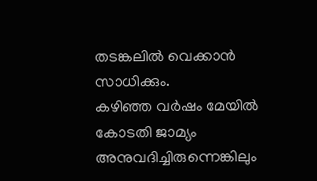തടങ്കലിൽ വെക്കാൻ സാധിക്കും.
കഴിഞ്ഞ വർഷം മേയിൽ കോടതി ജാമ്യം അനുവദിച്ചിരുന്നെങ്കിലും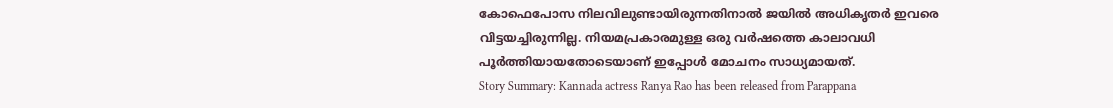കോഫെപോസ നിലവിലുണ്ടായിരുന്നതിനാൽ ജയിൽ അധികൃതർ ഇവരെ വിട്ടയച്ചിരുന്നില്ല. നിയമപ്രകാരമുള്ള ഒരു വർഷത്തെ കാലാവധി പൂർത്തിയായതോടെയാണ് ഇപ്പോൾ മോചനം സാധ്യമായത്.
Story Summary: Kannada actress Ranya Rao has been released from Parappana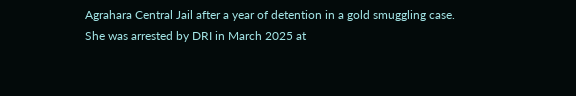Agrahara Central Jail after a year of detention in a gold smuggling case. She was arrested by DRI in March 2025 at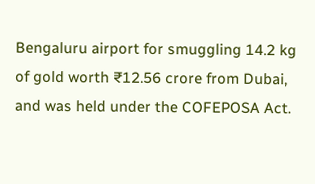Bengaluru airport for smuggling 14.2 kg of gold worth ₹12.56 crore from Dubai, and was held under the COFEPOSA Act.